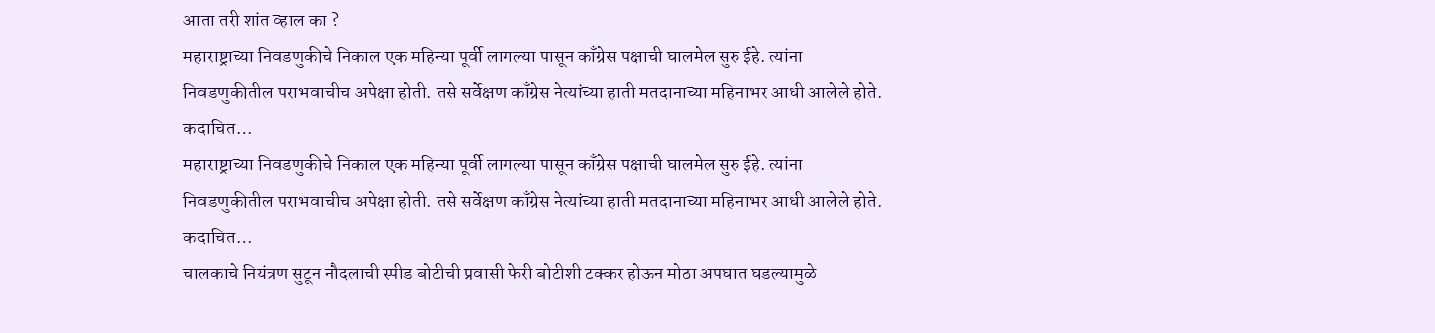आता तरी शांत व्हाल का ?
महाराष्ट्राच्या निवडणुकीचे निकाल एक महिन्या पूर्वी लागल्या पासून काँग्रेस पक्षाची घालमेल सुरु ईहे. त्यांना निवडणुकीतील पराभवाचीच अपेक्षा होती. तसे सर्वेक्षण काँग्रेस नेत्यांच्या हाती मतदानाच्या महिनाभर आधी आलेले होते. कदाचित…
महाराष्ट्राच्या निवडणुकीचे निकाल एक महिन्या पूर्वी लागल्या पासून काँग्रेस पक्षाची घालमेल सुरु ईहे. त्यांना निवडणुकीतील पराभवाचीच अपेक्षा होती. तसे सर्वेक्षण काँग्रेस नेत्यांच्या हाती मतदानाच्या महिनाभर आधी आलेले होते. कदाचित…
चालकाचे नियंत्रण सुटून नौदलाची स्पीड बोटीची प्रवासी फेरी बोटीशी टक्कर होऊन मोठा अपघात घडल्यामुळे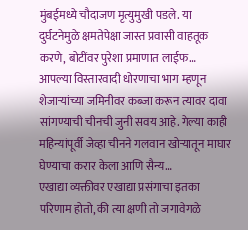मुंबईमध्ये चौदाजण मृत्युमुखी पडले. या दुर्घटनेमुळे क्षमतेपेक्षा जास्त प्रवासी वाहतूक करणे, बोटींवर पुरेशा प्रमाणात लाईफ…
आपल्या विस्तारवादी धोरणाचा भाग म्हणून शेजाऱ्यांच्या जमिनीवर कब्जा करून त्यावर दावा सांगण्याची चीनची जुनी सवय आहे. गेल्या काही महिन्यांपूर्वी जेव्हा चीनने गलवान खोऱ्यातून माघार घेण्याचा करार केला आणि सैन्य…
एखाद्या व्यक्तीवर एखाद्या प्रसंगाचा इतका परिणाम होतो, की त्या क्षणी तो जगावेगळे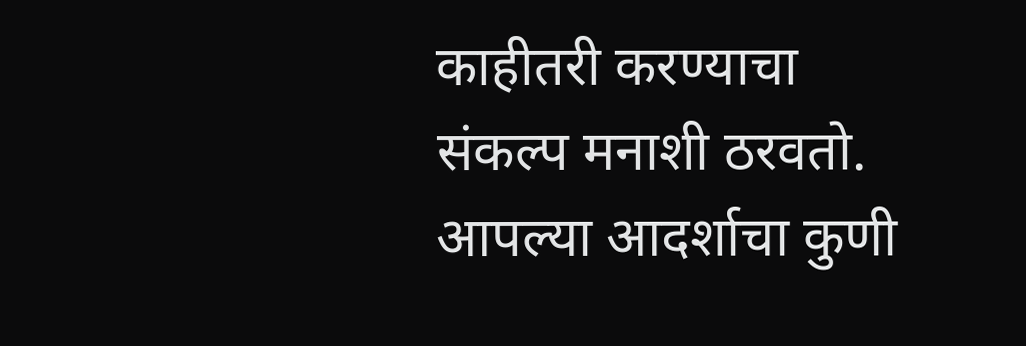काहीतरी करण्याचा संकल्प मनाशी ठरवतो. आपल्या आदर्शाचा कुणी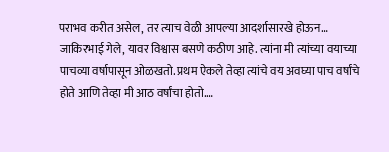पराभव करीत असेल, तर त्याच वेळी आपल्या आदर्शासारखे होऊन…
जाकिरभाई गेले, यावर विश्वास बसणे कठीण आहे. त्यांना मी त्यांच्या वयाच्या पाचव्या वर्षापासून ओळखतो. प्रथम ऐकले तेव्हा त्यांचे वय अवघ्या पाच वर्षांचे होते आणि तेव्हा मी आठ वर्षांचा होतो.…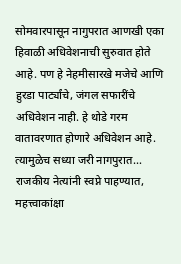सोमवारपासून नागुपरात आणखी एका हिवाळी अधिवेशनाची सुरुवात होते आहे. पण हे नेहमीसारखे मजेचे आणि हुरडा पार्ट्यांचे, जंगल सफारींचे अधिवेशन नाही. हे थोडे गरम वातावरणात होणारे अधिवेशन आहे. त्यामुळेच सध्या जरी नागपुरात…
राजकीय नेत्यांनी स्वप्ने पाहण्यात, महत्त्वाकांक्षा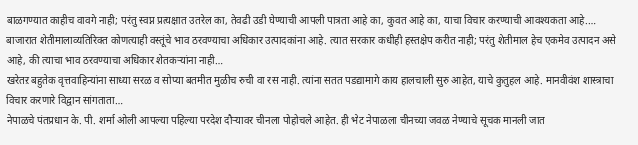बाळगण्यात काहीच वावगे नाही; परंतु स्वप्न प्रत्यक्षात उतरेल का, तेवढी उडी घेण्याची आपली पात्रता आहे का, कुवत आहे का, याचा विचार करण्याची आवश्यकता आहे.…
बाजारात शेतीमालाव्यतिरिक्त कोणत्याही वस्तूंचे भाव ठरवण्याचा अधिकार उत्पादकांना आहे. त्यात सरकार कधीही हस्तक्षेप करीत नाही; परंतु शेतीमाल हेच एकमेव उत्पादन असे आहे, की त्याचा भाव ठरवण्याचा अधिकार शेतकऱ्यांना नाही…
खरेतऱ बहुतेक वृत्तवाहिन्यांना साध्या सरळ व सोप्या बतमीत मुळीच रुची वा रस नाही. त्यांना सतत पडद्यामागे काय हालचाली सुरु आहेत, याचे कुतुहल आहे. मानवीवंश शास्त्राचा विचार करणारे विद्वान सांगताता…
नेपाळचे पंतप्रधान के. पी. शर्मा ओली आपल्या पहिल्या परदेश दौऱ्यावर चीनला पोहोचले आहेत. ही भेट नेपाळला चीनच्या जवळ नेण्याचे सूचक मानली जात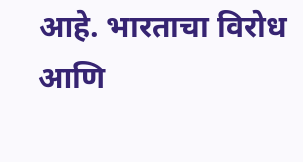आहे. भारताचा विरोध आणि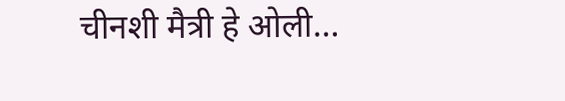चीनशी मैत्री हे ओली…